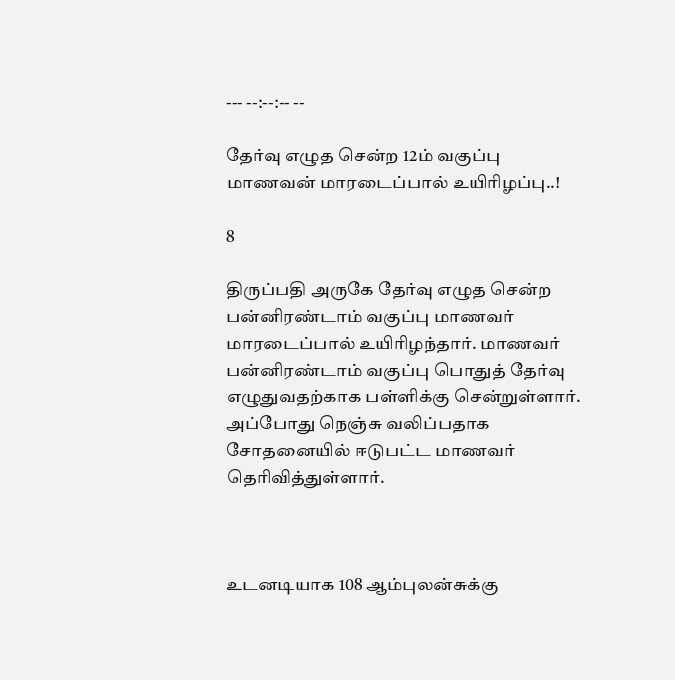--- --:--:-- --

தேர்வு எழுத சென்ற 12ம் வகுப்பு மாணவன் மாரடைப்பால் உயிரிழப்பு..!

8

திருப்பதி அருகே தேர்வு எழுத சென்ற பன்னிரண்டாம் வகுப்பு மாணவர் மாரடைப்பால் உயிரிழந்தார். மாணவர் பன்னிரண்டாம் வகுப்பு பொதுத் தேர்வு எழுதுவதற்காக பள்ளிக்கு சென்றுள்ளார். அப்போது நெஞ்சு வலிப்பதாக சோதனையில் ஈடுபட்ட மாணவர் தெரிவித்துள்ளார்.



உடனடியாக 108 ஆம்புலன்சுக்கு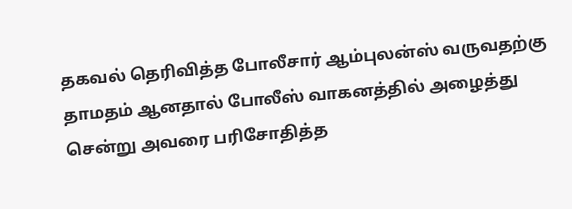தகவல் தெரிவித்த போலீசார் ஆம்புலன்ஸ் வருவதற்கு தாமதம் ஆனதால் போலீஸ் வாகனத்தில் அழைத்து சென்று அவரை பரிசோதித்த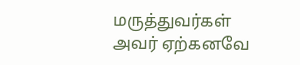மருத்துவர்கள் அவர் ஏற்கனவே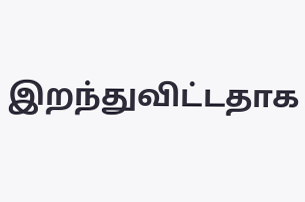இறந்துவிட்டதாக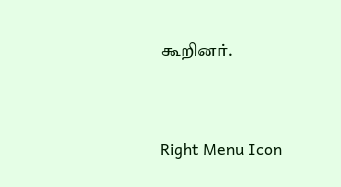கூறினர்.



Right Menu Icon